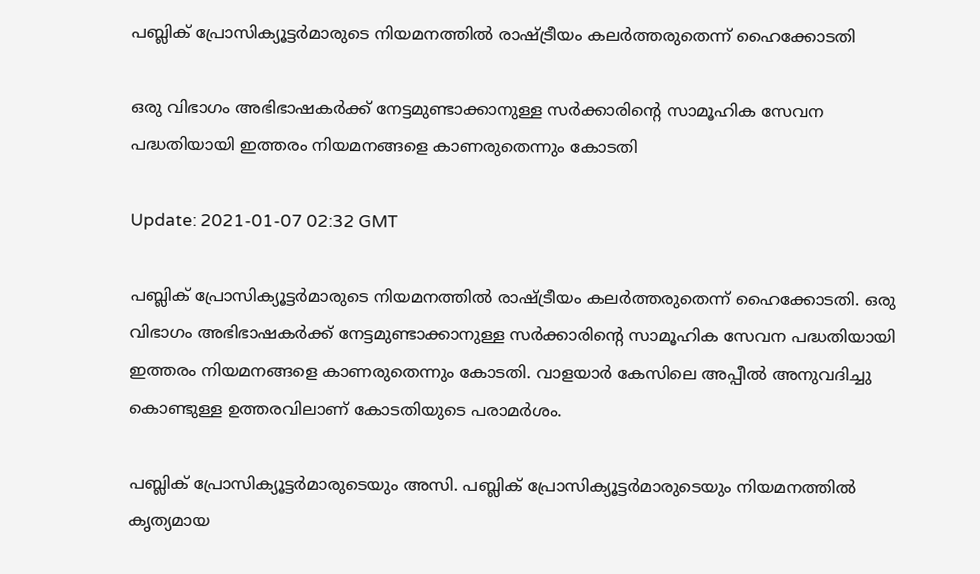പബ്ലിക് പ്രോസിക്യൂട്ടർമാരുടെ നിയമനത്തിൽ രാഷ്ട്രീയം കലർത്തരുതെന്ന് ഹൈക്കോടതി

ഒരു വിഭാഗം അഭിഭാഷകർക്ക് നേട്ടമുണ്ടാക്കാനുള്ള സർക്കാരിന്‍റെ സാമൂഹിക സേവന പദ്ധതിയായി ഇത്തരം നിയമനങ്ങളെ കാണരുതെന്നും കോടതി

Update: 2021-01-07 02:32 GMT

പബ്ലിക് പ്രോസിക്യൂട്ടർമാരുടെ നിയമനത്തിൽ രാഷ്ട്രീയം കലർത്തരുതെന്ന് ഹൈക്കോടതി. ഒരു വിഭാഗം അഭിഭാഷകർക്ക് നേട്ടമുണ്ടാക്കാനുള്ള സർക്കാരിന്‍റെ സാമൂഹിക സേവന പദ്ധതിയായി ഇത്തരം നിയമനങ്ങളെ കാണരുതെന്നും കോടതി. വാളയാർ കേസിലെ അപ്പീൽ അനുവദിച്ചു കൊണ്ടുള്ള ഉത്തരവിലാണ് കോടതിയുടെ പരാമർശം.

പബ്ലിക് പ്രോസിക്യൂട്ടർമാരുടെയും അസി. പബ്ലിക് പ്രോസിക്യൂട്ടർമാരുടെയും നിയമനത്തിൽ കൃത്യമായ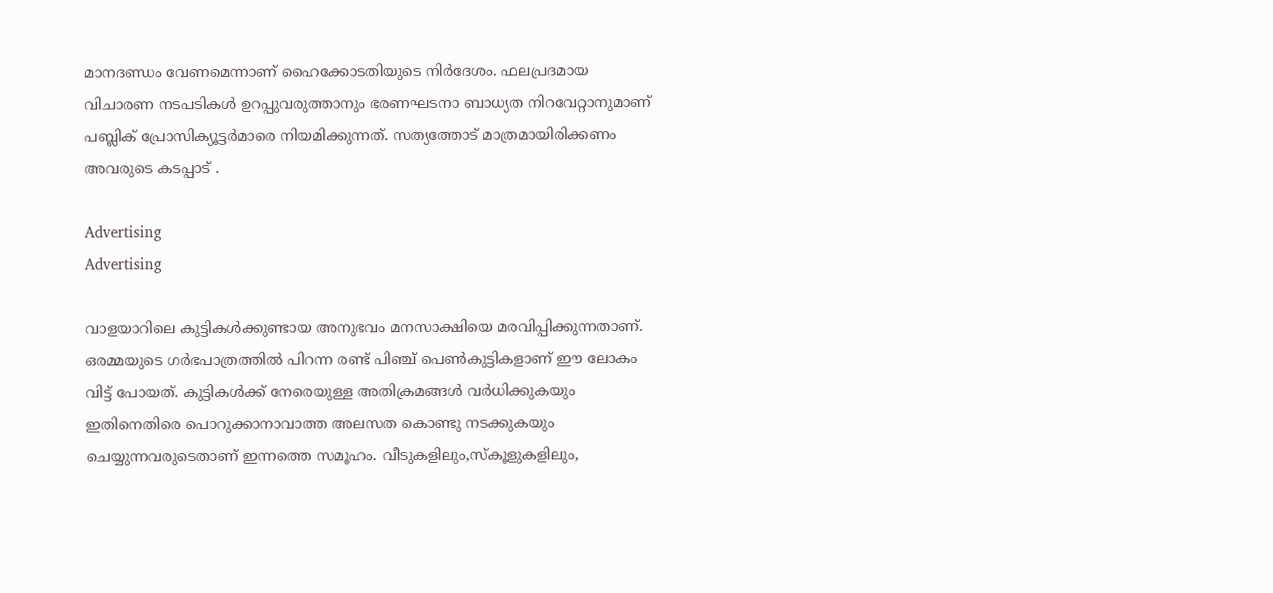മാനദണ്ഡം വേണമെന്നാണ് ഹൈക്കോടതിയുടെ നിർദേശം. ഫലപ്രദമായ വിചാരണ നടപടികൾ ഉറപ്പുവരുത്താനും ഭരണഘടനാ ബാധ്യത നിറവേറ്റാനുമാണ് പബ്ലിക് പ്രോസിക്യൂട്ടർമാരെ നിയമിക്കുന്നത്. സത്യത്തോട് മാത്രമായിരിക്കണം അവരുടെ കടപ്പാട് .

Advertising
Advertising

വാളയാറിലെ കുട്ടികൾക്കുണ്ടായ അനുഭവം മനസാക്ഷിയെ മരവിപ്പിക്കുന്നതാണ്. ഒരമ്മയുടെ ഗർഭപാത്രത്തിൽ പിറന്ന രണ്ട് പിഞ്ച് പെൺകുട്ടികളാണ് ഈ ലോകം വിട്ട് പോയത്. കുട്ടികൾക്ക് നേരെയുള്ള അതിക്രമങ്ങൾ വർധിക്കുകയും ഇതിനെതിരെ പൊറുക്കാനാവാത്ത അലസത കൊണ്ടു നടക്കുകയും ചെയ്യുന്നവരുടെതാണ് ഇന്നത്തെ സമൂഹം. വീടുകളിലും,സ്കൂളുകളിലും,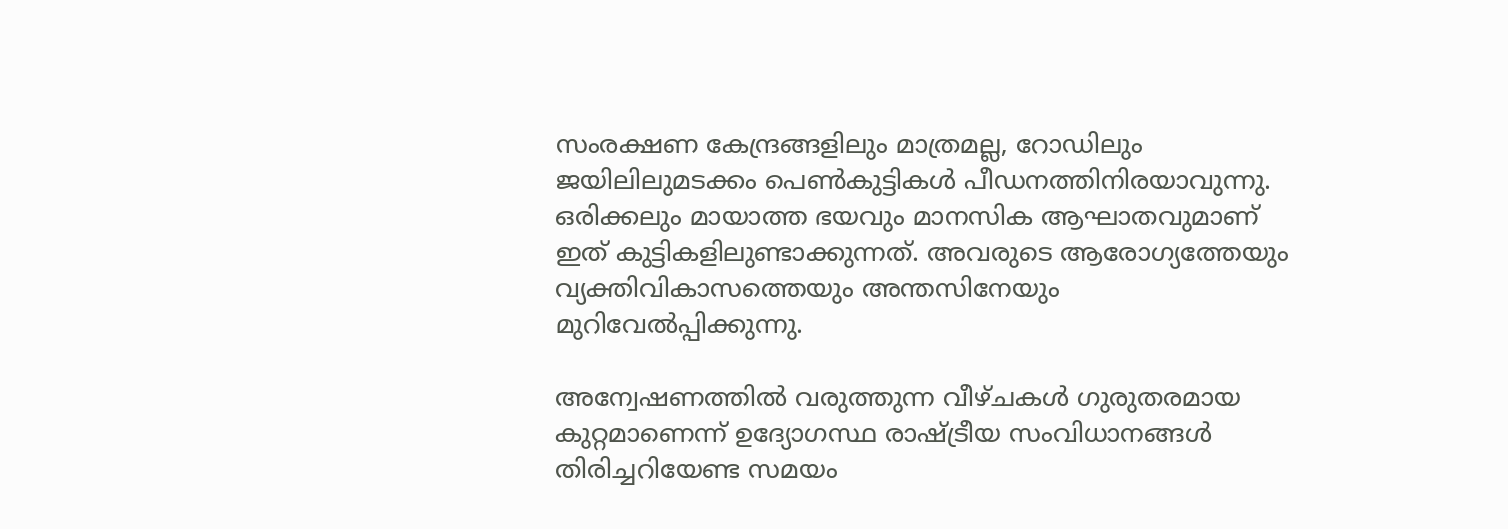സംരക്ഷണ കേന്ദ്രങ്ങളിലും മാത്രമല്ല, റോഡിലും ജയിലിലുമടക്കം പെൺകുട്ടികൾ പീഡനത്തിനിരയാവുന്നു. ഒരിക്കലും മായാത്ത ഭയവും മാനസിക ആഘാതവുമാണ് ഇത് കുട്ടികളിലുണ്ടാക്കുന്നത്. അവരുടെ ആരോഗ്യത്തേയും വ്യക്തിവികാസത്തെയും അന്തസിനേയും മുറിവേൽപ്പിക്കുന്നു.

അന്വേഷണത്തിൽ വരുത്തുന്ന വീഴ്ചകൾ ഗുരുതരമായ കുറ്റമാണെന്ന് ഉദ്യോഗസ്ഥ രാഷ്ട്രീയ സംവിധാനങ്ങൾ തിരിച്ചറിയേണ്ട സമയം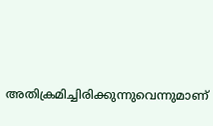അതിക്രമിച്ചിരിക്കുന്നുവെന്നുമാണ്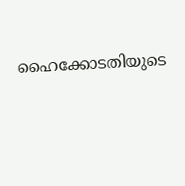ഹൈക്കോടതിയുടെ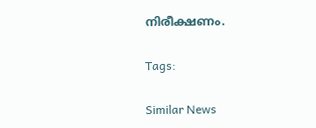നിരീക്ഷണം.

Tags:

Similar News